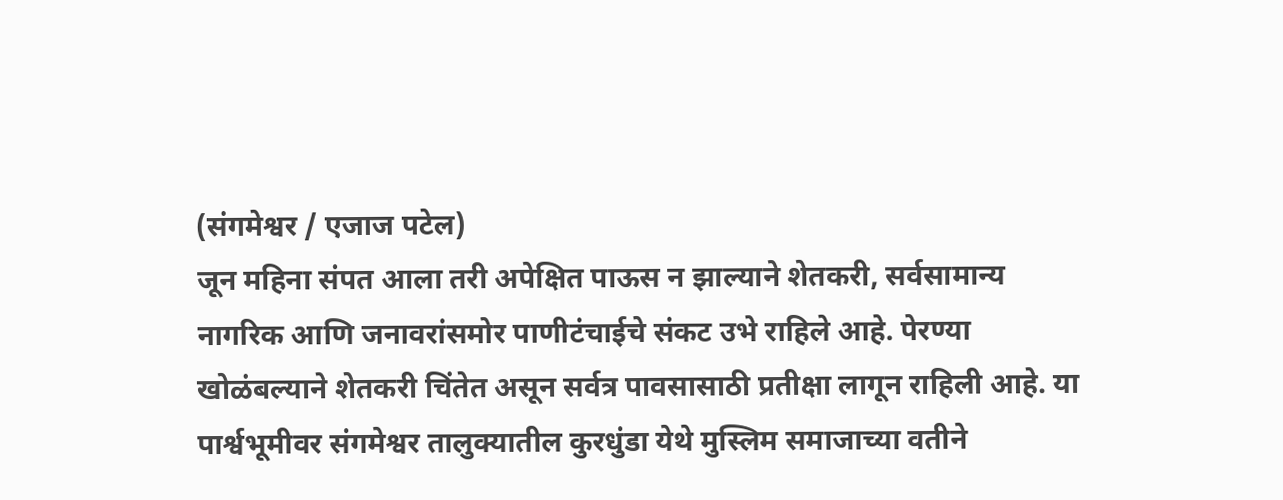(संगमेश्वर / एजाज पटेल)
जून महिना संपत आला तरी अपेक्षित पाऊस न झाल्याने शेतकरी, सर्वसामान्य नागरिक आणि जनावरांसमोर पाणीटंचाईचे संकट उभे राहिले आहे. पेरण्या खोळंबल्याने शेतकरी चिंतेत असून सर्वत्र पावसासाठी प्रतीक्षा लागून राहिली आहे. या पार्श्वभूमीवर संगमेश्वर तालुक्यातील कुरधुंडा येथे मुस्लिम समाजाच्या वतीने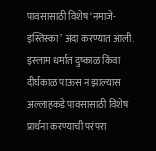पावसासाठी विशेष ‘नमाजे-इस्तिस्का’ अदा करण्यात आली.
इस्लाम धर्मात दुष्काळ किंवा दीर्घकाळ पाऊस न झाल्यास अल्लाहकडे पावसासाठी विशेष प्रार्थना करण्याची परंपरा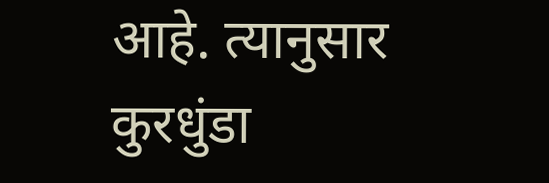आहे. त्यानुसार कुरधुंडा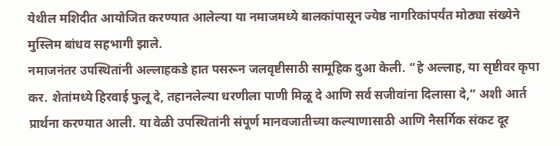येथील मशिदीत आयोजित करण्यात आलेल्या या नमाजमध्ये बालकांपासून ज्येष्ठ नागरिकांपर्यंत मोठ्या संख्येने मुस्लिम बांधव सहभागी झाले.
नमाजनंतर उपस्थितांनी अल्लाहकडे हात पसरून जलवृष्टीसाठी सामूहिक दुआ केली. “हे अल्लाह, या सृष्टीवर कृपा कर. शेतांमध्ये हिरवाई फुलू दे, तहानलेल्या धरणीला पाणी मिळू दे आणि सर्व सजीवांना दिलासा दे,” अशी आर्त प्रार्थना करण्यात आली. या वेळी उपस्थितांनी संपूर्ण मानवजातीच्या कल्याणासाठी आणि नैसर्गिक संकट दूर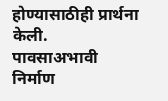होण्यासाठीही प्रार्थना केली.
पावसाअभावी निर्माण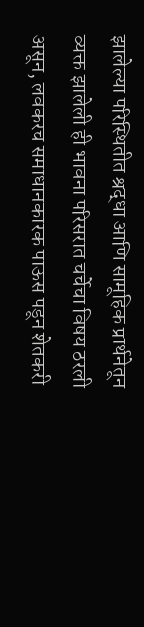झालेल्या परिस्थितीत श्रद्धा आणि सामूहिक प्रार्थनेतून व्यक्त झालेली ही भावना परिसरात चर्चेचा विषय ठरली असून, लवकरच समाधानकारक पाऊस पडून शेतकरी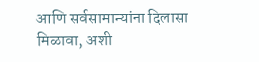आणि सर्वसामान्यांना दिलासा मिळावा, अशी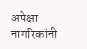अपेक्षा नागरिकांनी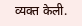व्यक्त केली.